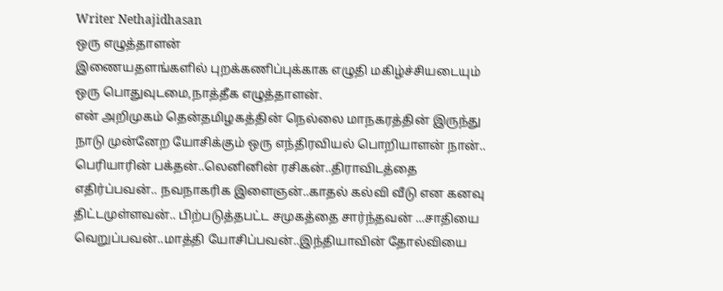Writer Nethajidhasan
ஒரு எழுத்தாளன்
இணையதளங்களில் புறக்கணிப்புக்காக எழுதி மகிழ்ச்சியடையும் ஒரு பொதுவுடமை,நாத்தீக எழுத்தாளன்.
என் அறிமுகம் தென்தமிழகத்தின் நெல்லை மாநகரத்தின் இருந்து நாடு முன்னேற யோசிக்கும் ஒரு எந்திரவியல் பொறியாளன் நான்.. பெரியாரின் பக்தன்..லெனினின் ரசிகன்..திராவிடத்தை எதிர்ப்பவன்.. நவநாகரிக இளைஞன்..காதல் கல்வி வீடு என கனவு திட்டமுள்ளவன்.. பிற்படுத்தபட்ட சமுகத்தை சார்ந்தவன் ...சாதியை வெறுப்பவன்..மாத்தி யோசிப்பவன்..இந்தியாவின் தோல்வியை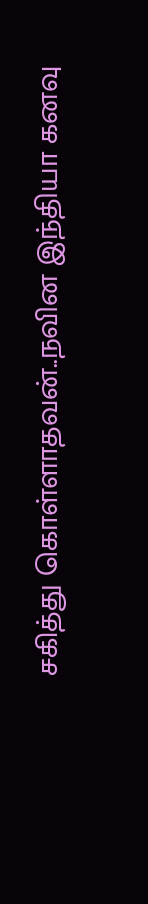சகித்து கொள்ளாதவன்..நவின இந்தியா கனவு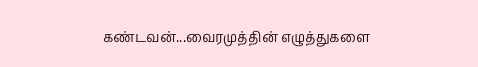கண்டவன்...வைரமுத்தின் எழுத்துகளை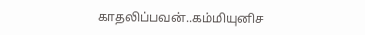காதலிப்பவன்..கம்மியுனிச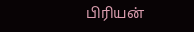பிரியன்